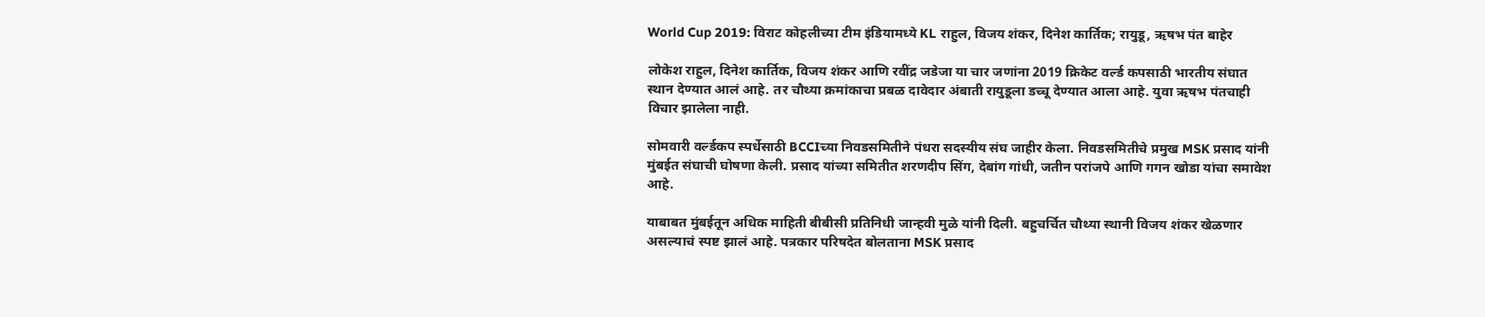World Cup 2019: विराट कोहलीच्या टीम इंडियामध्ये KL राहुल, विजय शंकर, दिनेश कार्तिक; रायुडू, ऋषभ पंत बाहेर

लोकेश राहुल, दिनेश कार्तिक, विजय शंकर आणि रवींद्र जडेजा या चार जणांना 2019 क्रिकेट वर्ल्ड कपसाठी भारतीय संघात स्थान देण्यात आलं आहे. तर चौथ्या क्रमांकाचा प्रबळ दावेदार अंबाती रायुडूला डच्चू देण्यात आला आहे. युवा ऋषभ पंतचाही विचार झालेला नाही.

सोमवारी वर्ल्डकप स्पर्धेसाठी BCCIच्या निवडसमितीने पंधरा सदस्यीय संघ जाहीर केला. निवडसमितीचे प्रमुख MSK प्रसाद यांनी मुंबईत संघाची घोषणा केली. प्रसाद यांच्या समितीत शरणदीप सिंग, देबांग गांधी, जतीन परांजपे आणि गगन खोडा यांचा समावेश आहे.

याबाबत मुंबईतून अधिक माहिती बीबीसी प्रतिनिधी जान्हवी मुळे यांनी दिली. बहुचर्चित चौथ्या स्थानी विजय शंकर खेळणार असल्याचं स्पष्ट झालं आहे. पत्रकार परिषदेत बोलताना MSK प्रसाद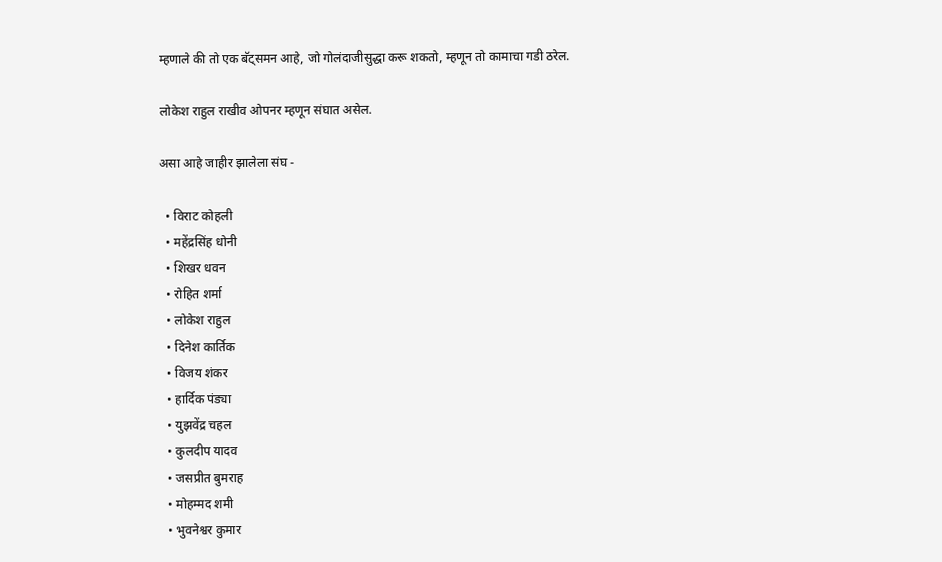म्हणाले की तो एक बॅट्समन आहे, जो गोलंदाजीसुद्धा करू शकतो, म्हणून तो कामाचा गडी ठरेल.

लोकेश राहुल राखीव ओपनर म्हणून संघात असेल.

असा आहे जाहीर झालेला संघ -

  • विराट कोहली
  • महेंद्रसिंह धोनी
  • शिखर धवन
  • रोहित शर्मा
  • लोकेश राहुल
  • दिनेश कार्तिक
  • विजय शंकर
  • हार्दिक पंड्या
  • युझवेंद्र चहल
  • कुलदीप यादव
  • जसप्रीत बुमराह
  • मोहम्मद शमी
  • भुवनेश्वर कुमार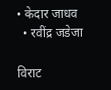• केदार जाधव
  • रवींद्र जडेजा

विराट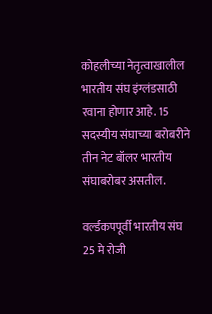कोहलीच्या नेतृत्वाखालील भारतीय संघ इंग्लंडसाठी रवाना होणार आहे. 15 सदस्यीय संघाच्या बरोबरीने तीन नेट बॉलर भारतीय संघाबरोबर असतील.

वर्ल्डकपपूर्वी भारतीय संघ 25 मे रोजी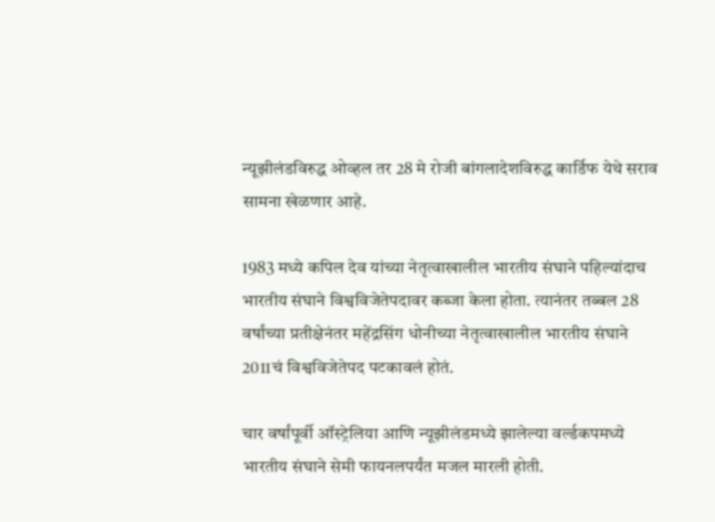न्यूझीलंडविरुद्ध ओव्हल तर 28 मे रोजी बांगलादेशविरुद्ध कार्डिफ येथे सराव सामना खेळणार आहे.

1983 मध्ये कपिल देव यांच्या नेतृत्वाखालील भारतीय संघाने पहिल्यांदाच भारतीय संघाने विश्वविजेतेपदावर कब्जा केला होता. त्यानंतर तब्बल 28 वर्षांच्या प्रतीक्षेनंतर महेंद्रसिंग धोनीच्या नेतृत्वाखालील भारतीय संघाने 2011चं विश्वविजेतेपद पटकावलं होतं.

चार वर्षांपूर्वी ऑस्ट्रेलिया आणि न्यूझीलंडमध्ये झालेल्या वर्ल्डकपमध्ये भारतीय संघाने सेमी फायनलपर्यंत मजल मारली होती.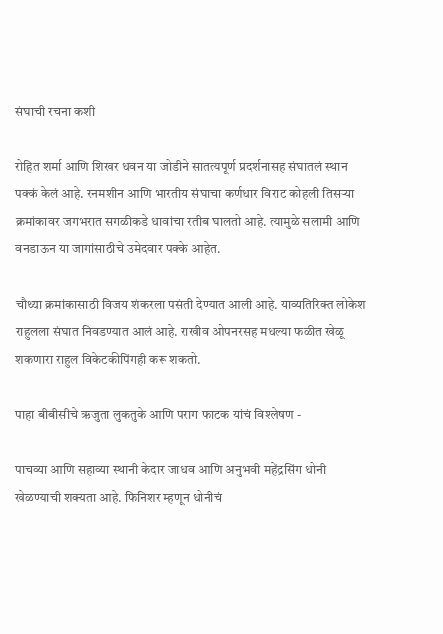संघाची रचना कशी

रोहित शर्मा आणि शिखर धवन या जोडीने सातत्यपूर्ण प्रदर्शनासह संघातलं स्थान पक्कं केलं आहे. रनमशीन आणि भारतीय संघाचा कर्णधार विराट कोहली तिसऱ्या क्रमांकावर जगभरात सगळीकडे धावांचा रतीब घालतो आहे. त्यामुळे सलामी आणि वनडाऊन या जागांसाठीचे उमेदवार पक्के आहेत.

चौथ्या क्रमांकासाठी विजय शंकरला पसंती देण्यात आली आहे. याव्यतिरिक्त लोकेश राहुलला संघात निवडण्यात आलं आहे. राखीव ओपनरसह मधल्या फळीत खेळू शकणारा राहुल विकेटकीपिंगही करू शकतो.

पाहा बीबीसीचे ऋजुता लुकतुके आणि पराग फाटक यांचं विश्लेषण -

पाचव्या आणि सहाव्या स्थानी केदार जाधव आणि अनुभवी महेंद्रसिंग धोनी खेळण्याची शक्यता आहे. फिनिशर म्हणून धोनीचं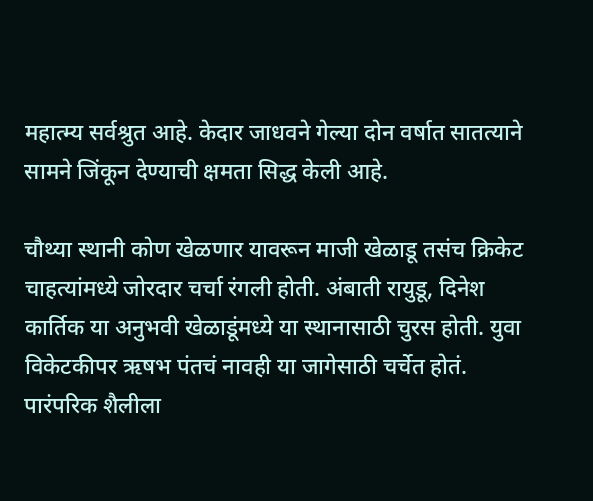महात्म्य सर्वश्रुत आहे. केदार जाधवने गेल्या दोन वर्षात सातत्याने सामने जिंकून देण्याची क्षमता सिद्ध केली आहे.

चौथ्या स्थानी कोण खेळणार यावरून माजी खेळाडू तसंच क्रिकेट चाहत्यांमध्ये जोरदार चर्चा रंगली होती. अंबाती रायुडू, दिनेश कार्तिक या अनुभवी खेळाडूंमध्ये या स्थानासाठी चुरस होती. युवा विकेटकीपर ऋषभ पंतचं नावही या जागेसाठी चर्चेत होतं. पारंपरिक शैलीला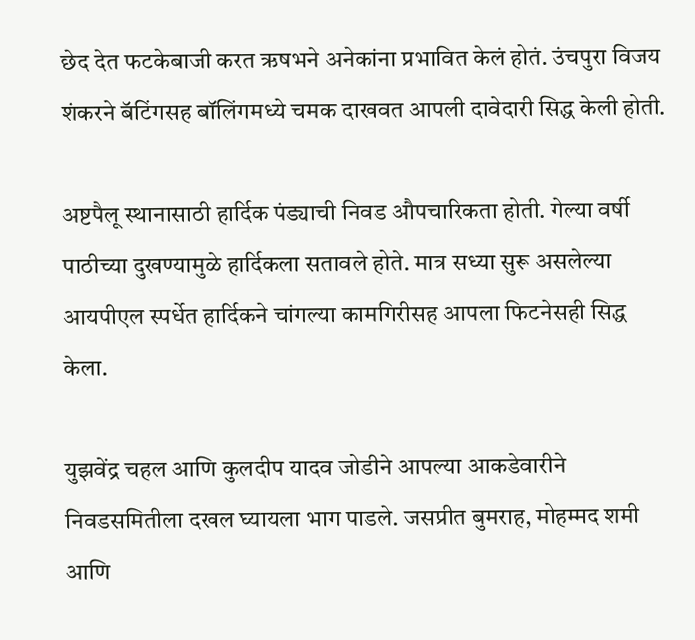छेद देत फटकेबाजी करत ऋषभने अनेकांना प्रभावित केलं होतं. उंचपुरा विजय शंकरने बॅटिंगसह बॉलिंगमध्ये चमक दाखवत आपली दावेदारी सिद्ध केली होती.

अष्टपैलू स्थानासाठी हार्दिक पंड्याची निवड औपचारिकता होती. गेल्या वर्षी पाठीच्या दुखण्यामुळे हार्दिकला सतावले होते. मात्र सध्या सुरू असलेल्या आयपीएल स्पर्धेत हार्दिकने चांगल्या कामगिरीसह आपला फिटनेसही सिद्ध केला.

युझवेंद्र चहल आणि कुलदीप यादव जोडीने आपल्या आकडेवारीने निवडसमितीला दखल घ्यायला भाग पाडले. जसप्रीत बुमराह, मोहम्मद शमी आणि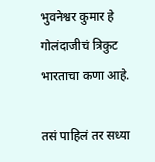भुवनेश्वर कुमार हे गोलंदाजीचं त्रिकुट भारताचा कणा आहे.

तसं पाहिलं तर सध्या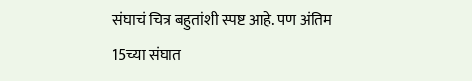संघाचं चित्र बहुतांशी स्पष्ट आहे. पण अंतिम 15च्या संघात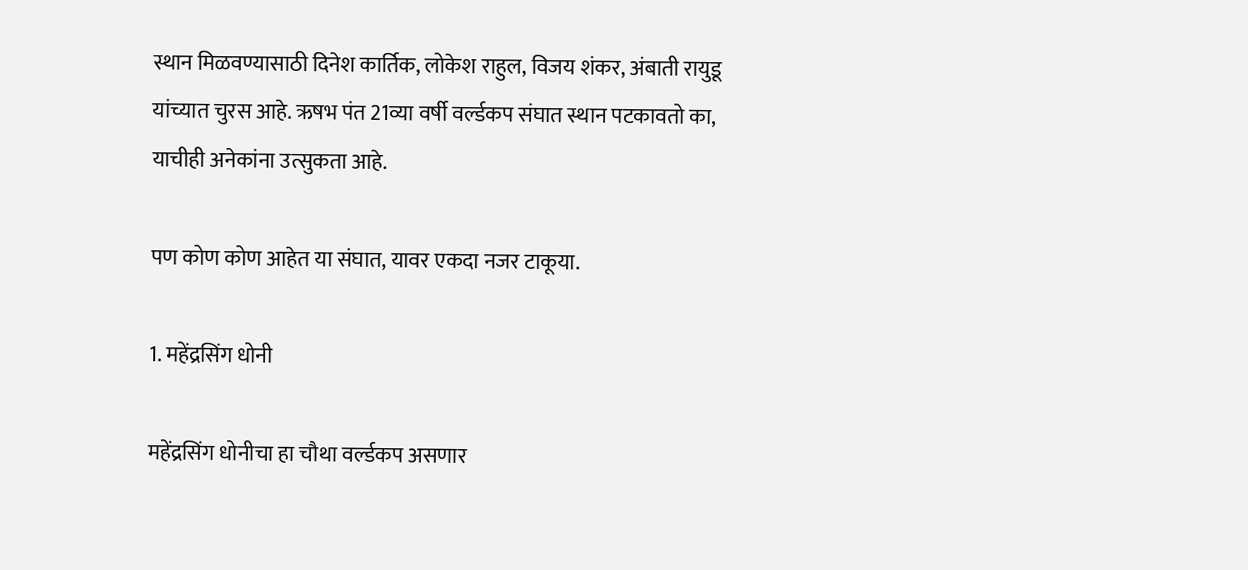स्थान मिळवण्यासाठी दिनेश कार्तिक, लोकेश राहुल, विजय शंकर, अंबाती रायुडू यांच्यात चुरस आहे. ऋषभ पंत 21व्या वर्षी वर्ल्डकप संघात स्थान पटकावतो का, याचीही अनेकांना उत्सुकता आहे.

पण कोण कोण आहेत या संघात, यावर एकदा नजर टाकूया.

1. महेंद्रसिंग धोनी

महेंद्रसिंग धोनीचा हा चौथा वर्ल्डकप असणार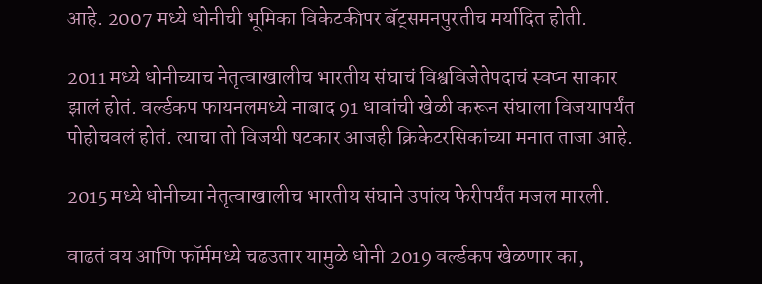आहे. 2007 मध्ये धोनीची भूमिका विकेटकीपर बॅट्समनपुरतीच मर्यादित होती.

2011 मध्ये धोनीच्याच नेतृत्वाखालीच भारतीय संघाचं विश्वविजेतेपदाचं स्वप्न साकार झालं होतं. वर्ल्डकप फायनलमध्ये नाबाद 91 धावांची खेळी करून संघाला विजयापर्यंत पोहोचवलं होतं. त्याचा तो विजयी षटकार आजही क्रिकेटरसिकांच्या मनात ताजा आहे.

2015 मध्ये धोनीच्या नेतृत्वाखालीच भारतीय संघाने उपांत्य फेरीपर्यंत मजल मारली.

वाढतं वय आणि फॉर्ममध्ये चढउतार यामुळे धोनी 2019 वर्ल्डकप खेळणार का,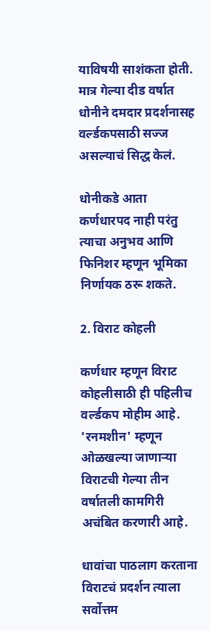याविषयी साशंकता होती. मात्र गेल्या दीड वर्षात धोनीने दमदार प्रदर्शनासह वर्ल्डकपसाठी सज्ज असल्याचं सिद्ध केलं.

धोनीकडे आता कर्णधारपद नाही परंतु त्याचा अनुभव आणि फिनिशर म्हणून भूमिका निर्णायक ठरू शकते.

2. विराट कोहली

कर्णधार म्हणून विराट कोहलीसाठी ही पहिलीच वर्ल्डकप मोहीम आहे. 'रनमशीन' म्हणून ओळखल्या जाणाऱ्या विराटची गेल्या तीन वर्षातली कामगिरी अचंबित करणारी आहे.

धावांचा पाठलाग करताना विराटचं प्रदर्शन त्याला सर्वोत्तम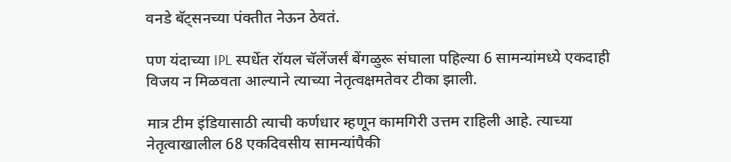वनडे बॅट्सनच्या पंक्तीत नेऊन ठेवतं.

पण यंदाच्या IPL स्पर्धेत रॉयल चॅलेंजर्सं बेंगळुरू संघाला पहिल्या 6 सामन्यांमध्ये एकदाही विजय न मिळवता आल्याने त्याच्या नेतृत्वक्षमतेवर टीका झाली.

मात्र टीम इंडियासाठी त्याची कर्णधार म्हणून कामगिरी उत्तम राहिली आहे. त्याच्या नेतृत्वाखालील 68 एकदिवसीय सामन्यांपैकी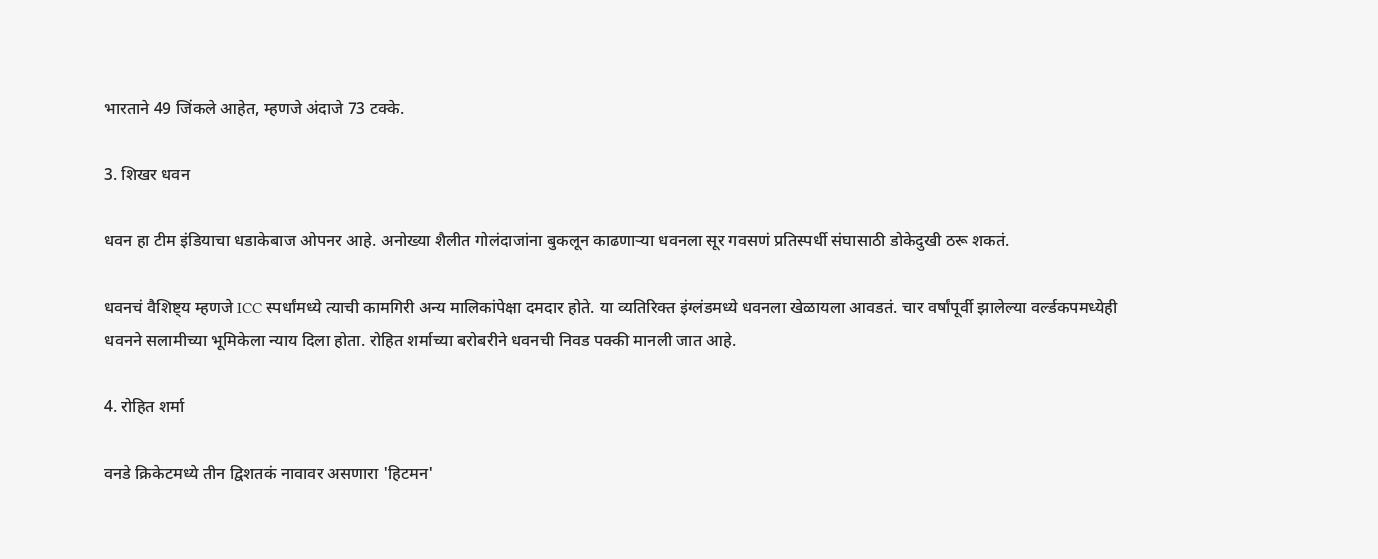भारताने 49 जिंकले आहेत, म्हणजे अंदाजे 73 टक्के.

3. शिखर धवन

धवन हा टीम इंडियाचा धडाकेबाज ओपनर आहे. अनोख्या शैलीत गोलंदाजांना बुकलून काढणाऱ्या धवनला सूर गवसणं प्रतिस्पर्धी संघासाठी डोकेदुखी ठरू शकतं.

धवनचं वैशिष्ट्य म्हणजे ICC स्पर्धांमध्ये त्याची कामगिरी अन्य मालिकांपेक्षा दमदार होते. या व्यतिरिक्त इंग्लंडमध्ये धवनला खेळायला आवडतं. चार वर्षांपूर्वी झालेल्या वर्ल्डकपमध्येही धवनने सलामीच्या भूमिकेला न्याय दिला होता. रोहित शर्माच्या बरोबरीने धवनची निवड पक्की मानली जात आहे.

4. रोहित शर्मा

वनडे क्रिकेटमध्ये तीन द्विशतकं नावावर असणारा 'हिटमन'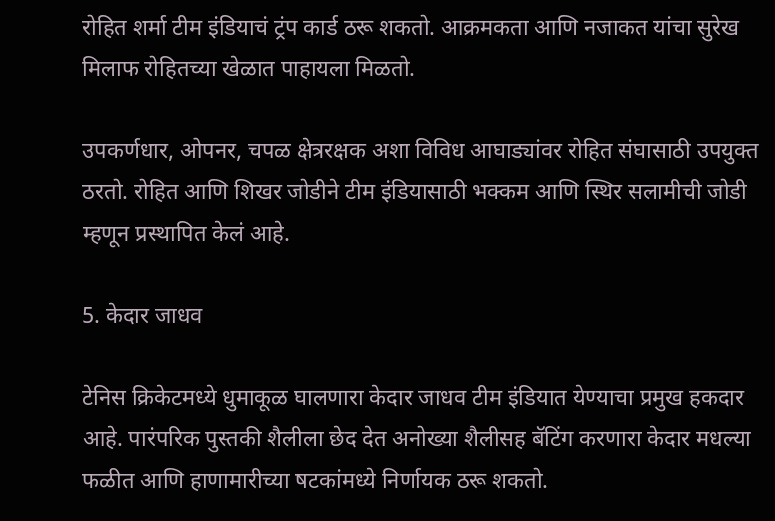रोहित शर्मा टीम इंडियाचं ट्रंप कार्ड ठरू शकतो. आक्रमकता आणि नजाकत यांचा सुरेख मिलाफ रोहितच्या खेळात पाहायला मिळतो.

उपकर्णधार, ओपनर, चपळ क्षेत्ररक्षक अशा विविध आघाड्यांवर रोहित संघासाठी उपयुक्त ठरतो. रोहित आणि शिखर जोडीने टीम इंडियासाठी भक्कम आणि स्थिर सलामीची जोडी म्हणून प्रस्थापित केलं आहे.

5. केदार जाधव

टेनिस क्रिकेटमध्ये धुमाकूळ घालणारा केदार जाधव टीम इंडियात येण्याचा प्रमुख हकदार आहे. पारंपरिक पुस्तकी शैलीला छेद देत अनोख्या शैलीसह बॅटिंग करणारा केदार मधल्या फळीत आणि हाणामारीच्या षटकांमध्ये निर्णायक ठरू शकतो.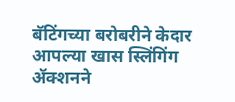बॅटिंगच्या बरोबरीने केदार आपल्या खास स्लिंगिंग ॲक्शनने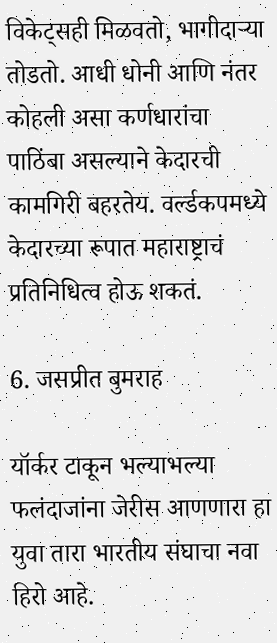विकेट्सही मिळवतो, भागीदाऱ्या तोडतो. आधी धोनी आणि नंतर कोहली असा कर्णधारांचा पाठिंबा असल्याने केदारची कामगिरी बहरतेय. वर्ल्डकपमध्ये केदारच्या रूपात महाराष्ट्राचं प्रतिनिधित्व होऊ शकतं.

6. जसप्रीत बुमराह

यॉर्कर टाकून भल्याभल्या फलंदाजांना जेरीस आणणारा हा युवा तारा भारतीय संघाचा नवा हिरो आहे.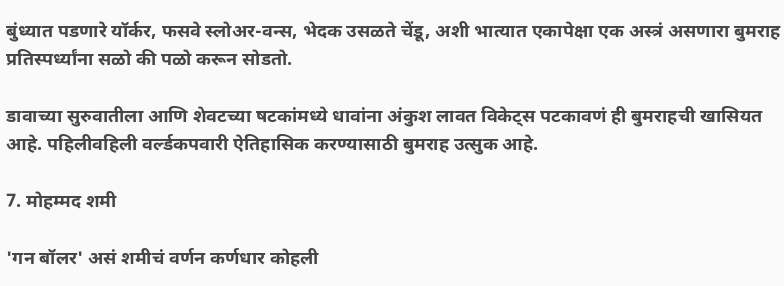बुंध्यात पडणारे यॉर्कर, फसवे स्लोअर-वन्स, भेदक उसळते चेंडू, अशी भात्यात एकापेक्षा एक अस्त्रं असणारा बुमराह प्रतिस्पर्ध्यांना सळो की पळो करून सोडतो.

डावाच्या सुरुवातीला आणि शेवटच्या षटकांमध्ये धावांना अंकुश लावत विकेट्स पटकावणं ही बुमराहची खासियत आहे. पहिलीवहिली वर्ल्डकपवारी ऐतिहासिक करण्यासाठी बुमराह उत्सुक आहे.

7. मोहम्मद शमी

'गन बॉलर' असं शमीचं वर्णन कर्णधार कोहली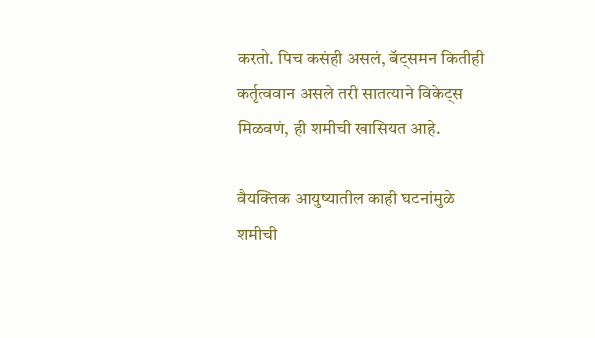करतो. पिच कसंही असलं, बॅट्समन कितीही कर्तृत्ववान असले तरी सातत्याने विकेट्स मिळवणं, ही शमीची खासियत आहे.

वैयक्तिक आयुष्यातील काही घटनांमुळे शमीची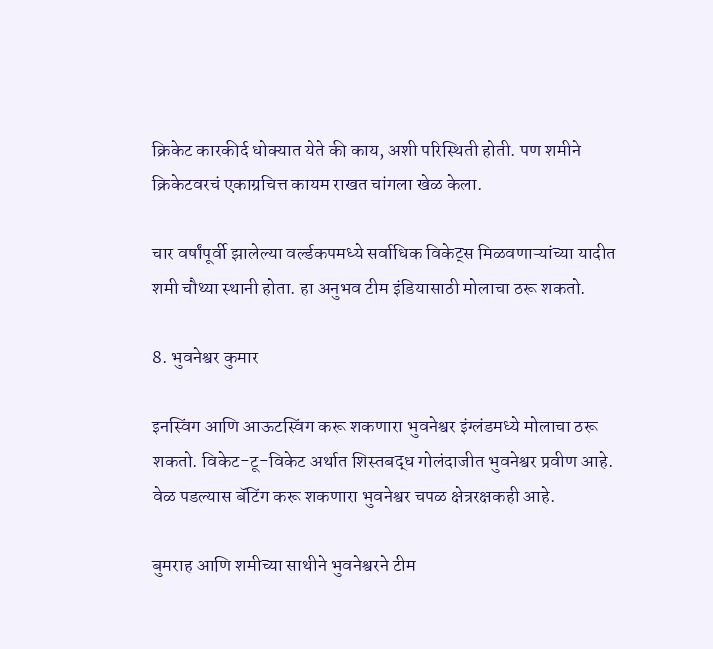क्रिकेट कारकीर्द धोक्यात येते की काय, अशी परिस्थिती होती. पण शमीने क्रिकेटवरचं एकाग्रचित्त कायम राखत चांगला खेळ केला.

चार वर्षांपूर्वी झालेल्या वर्ल्डकपमध्ये सर्वाधिक विकेट्स मिळवणाऱ्यांच्या यादीत शमी चौथ्या स्थानी होता. हा अनुभव टीम इंडियासाठी मोलाचा ठरू शकतो.

8. भुवनेश्वर कुमार

इनस्विंग आणि आऊटस्विंग करू शकणारा भुवनेश्वर इंग्लंडमध्ये मोलाचा ठरू शकतो. विकेट-टू-विकेट अर्थात शिस्तबद्ध गोलंदाजीत भुवनेश्वर प्रवीण आहे. वेळ पडल्यास बॅटिंग करू शकणारा भुवनेश्वर चपळ क्षेत्ररक्षकही आहे.

बुमराह आणि शमीच्या साथीने भुवनेश्वरने टीम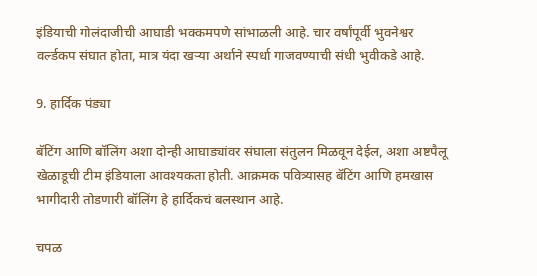इंडियाची गोलंदाजीची आघाडी भक्कमपणे सांभाळली आहे. चार वर्षांपूर्वी भुवनेश्वर वर्ल्डकप संघात होता, मात्र यंदा खऱ्या अर्थाने स्पर्धा गाजवण्याची संधी भुवीकडे आहे.

9. हार्दिक पंड्या

बॅटिंग आणि बॉलिंग अशा दोन्ही आघाड्यांवर संघाला संतुलन मिळवून देईल, अशा अष्टपैलू खेळाडूची टीम इंडियाला आवश्यकता होती. आक्रमक पवित्र्यासह बॅटिंग आणि हमखास भागीदारी तोडणारी बॉलिंग हे हार्दिकचं बलस्थान आहे.

चपळ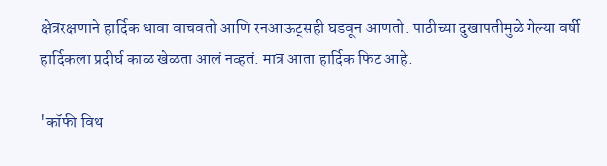क्षेत्ररक्षणाने हार्दिक धावा वाचवतो आणि रनआऊट्सही घडवून आणतो. पाठीच्या दुखापतीमुळे गेल्या वर्षी हार्दिकला प्रदीर्घ काळ खेळता आलं नव्हतं. मात्र आता हार्दिक फिट आहे.

'कॉफी विथ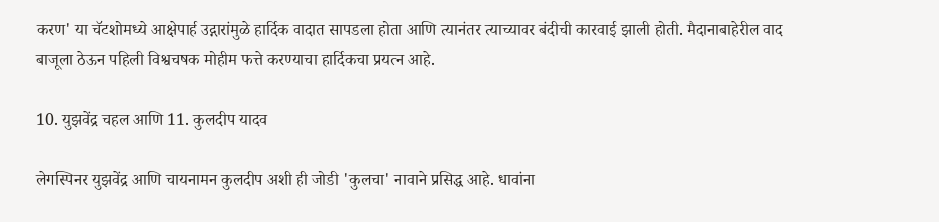करण' या चॅटशोमध्ये आक्षेपार्ह उद्गारांमुळे हार्दिक वादात सापडला होता आणि त्यानंतर त्याच्यावर बंदीची कारवाई झाली होती. मैदानाबाहेरील वाद बाजूला ठेऊन पहिली विश्वचषक मोहीम फत्ते करण्याचा हार्दिकचा प्रयत्न आहे.

10. युझवेंद्र चहल आणि 11. कुलदीप यादव

लेगस्पिनर युझवेंद्र आणि चायनामन कुलदीप अशी ही जोडी 'कुलचा' नावाने प्रसिद्ध आहे. धावांना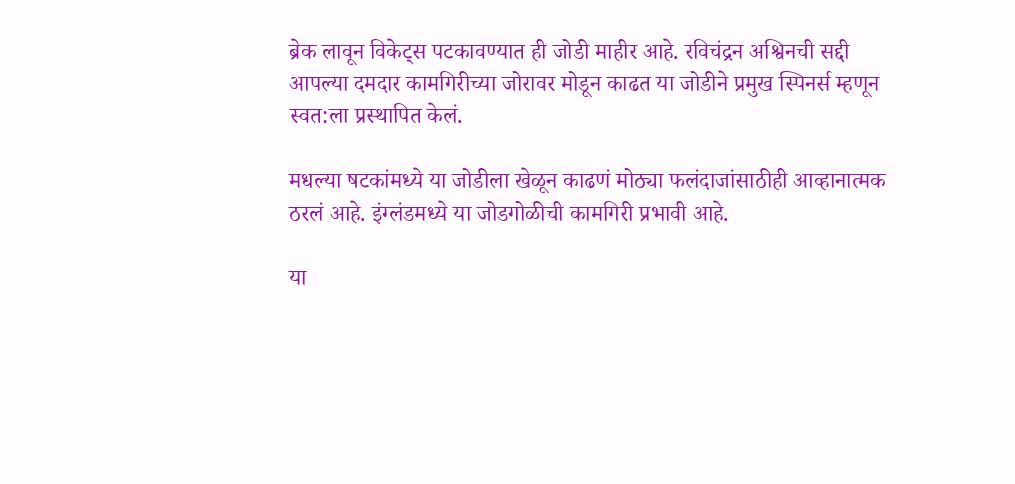ब्रेक लावून विकेट्स पटकावण्यात ही जोडी माहीर आहे. रविचंद्रन अश्विनची सद्दी आपल्या दमदार कामगिरीच्या जोरावर मोडून काढत या जोडीने प्रमुख स्पिनर्स म्हणून स्वत:ला प्रस्थापित केलं.

मधल्या षटकांमध्ये या जोडीला खेळून काढणं मोठ्या फलंदाजांसाठीही आव्हानात्मक ठरलं आहे. इंग्लंडमध्ये या जोडगोळीची कामगिरी प्रभावी आहे.

या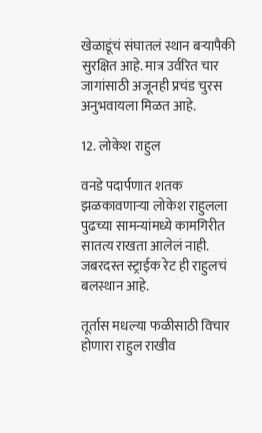खेळाडूंचं संघातलं स्थान बऱ्यापैकी सुरक्षित आहे. मात्र उर्वरित चार जागांसाठी अजूनही प्रचंड चुरस अनुभवायला मिळत आहे.

12. लोकेश राहुल

वनडे पदार्पणात शतक झळकावणाऱ्या लोकेश राहुलला पुढच्या सामन्यांमध्ये कामगिरीत सातत्य राखता आलेलं नाही. जबरदस्त स्ट्राईक रेट ही राहुलचं बलस्थान आहे.

तूर्तास मधल्या फळीसाठी विचार होणारा राहुल राखीव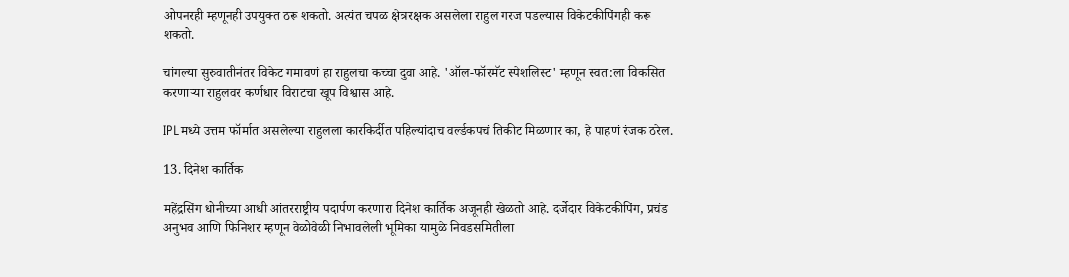ओपनरही म्हणूनही उपयुक्त ठरू शकतो. अत्यंत चपळ क्षेत्ररक्षक असलेला राहुल गरज पडल्यास विकेटकीपिंगही करू शकतो.

चांगल्या सुरुवातीनंतर विकेट गमावणं हा राहुलचा कच्चा दुवा आहे. 'ऑल-फॉरमॅट स्पेशलिस्ट' म्हणून स्वत:ला विकसित करणाऱ्या राहुलवर कर्णधार विराटचा खूप विश्वास आहे.

IPLमध्ये उत्तम फॉर्मात असलेल्या राहुलला कारकिर्दीत पहिल्यांदाच वर्ल्डकपचं तिकीट मिळणार का, हे पाहणं रंजक ठरेल.

13. दिनेश कार्तिक

महेंद्रसिंग धोनीच्या आधी आंतरराष्ट्रीय पदार्पण करणारा दिनेश कार्तिक अजूनही खेळतो आहे. दर्जेदार विकेटकीपिंग, प्रचंड अनुभव आणि फिनिशर म्हणून वेळोवेळी निभावलेली भूमिका यामुळे निवडसमितीला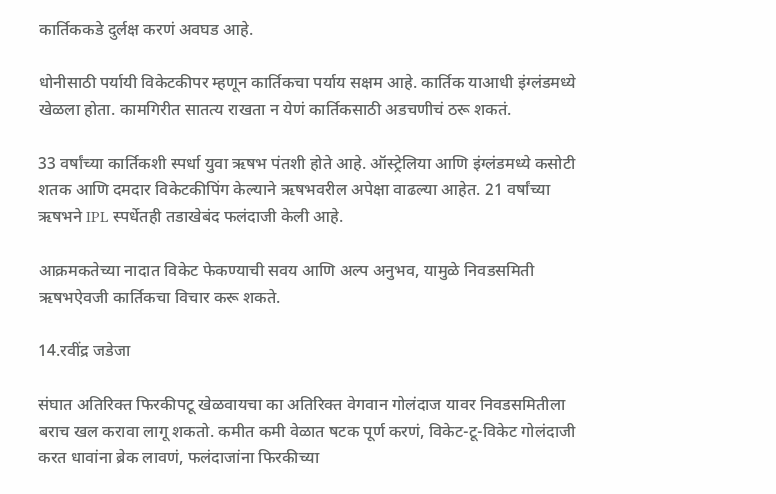कार्तिककडे दुर्लक्ष करणं अवघड आहे.

धोनीसाठी पर्यायी विकेटकीपर म्हणून कार्तिकचा पर्याय सक्षम आहे. कार्तिक याआधी इंग्लंडमध्ये खेळला होता. कामगिरीत सातत्य राखता न येणं कार्तिकसाठी अडचणीचं ठरू शकतं.

33 वर्षांच्या कार्तिकशी स्पर्धा युवा ऋषभ पंतशी होते आहे. ऑस्ट्रेलिया आणि इंग्लंडमध्ये कसोटी शतक आणि दमदार विकेटकीपिंग केल्याने ऋषभवरील अपेक्षा वाढल्या आहेत. 21 वर्षांच्या ऋषभने IPL स्पर्धेतही तडाखेबंद फलंदाजी केली आहे.

आक्रमकतेच्या नादात विकेट फेकण्याची सवय आणि अल्प अनुभव, यामुळे निवडसमिती ऋषभऐवजी कार्तिकचा विचार करू शकते.

14.रवींद्र जडेजा

संघात अतिरिक्त फिरकीपटू खेळवायचा का अतिरिक्त वेगवान गोलंदाज यावर निवडसमितीला बराच खल करावा लागू शकतो. कमीत कमी वेळात षटक पूर्ण करणं, विकेट-टू-विकेट गोलंदाजी करत धावांना ब्रेक लावणं, फलंदाजांना फिरकीच्या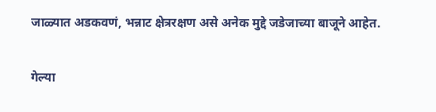जाळ्यात अडकवणं, भन्नाट क्षेत्ररक्षण असे अनेक मुद्दे जडेजाच्या बाजूने आहेत.

गेल्या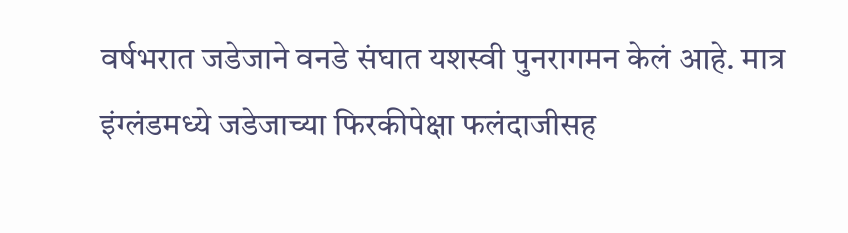वर्षभरात जडेजाने वनडे संघात यशस्वी पुनरागमन केलं आहे. मात्र इंग्लंडमध्ये जडेजाच्या फिरकीपेक्षा फलंदाजीसह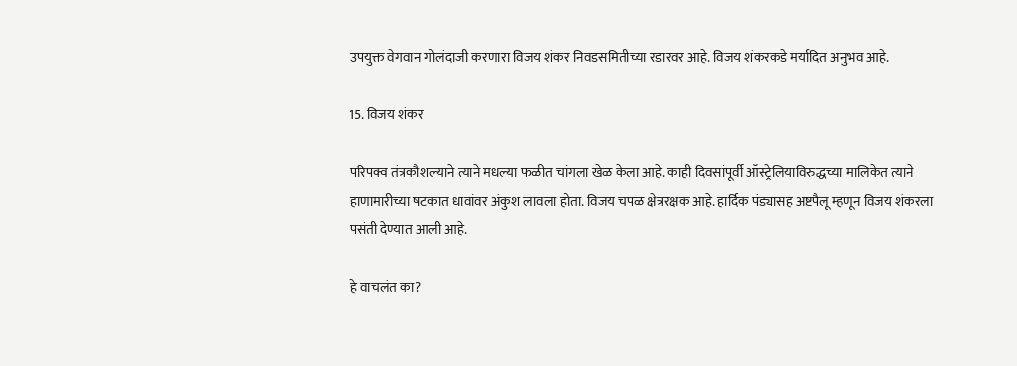उपयुक्त वेगवान गोलंदाजी करणारा विजय शंकर निवडसमितीच्या रडारवर आहे. विजय शंकरकडे मर्यादित अनुभव आहे.

15. विजय शंकर

परिपक्व तंत्रकौशल्याने त्याने मधल्या फळीत चांगला खेळ केला आहे. काही दिवसांपूर्वी ऑस्ट्रेलियाविरुद्धच्या मालिकेत त्याने हाणामारीच्या षटकात धावांवर अंकुश लावला होता. विजय चपळ क्षेत्ररक्षक आहे. हार्दिक पंड्यासह अष्टपैलू म्हणून विजय शंकरला पसंती देण्यात आली आहे.

हे वाचलंत का?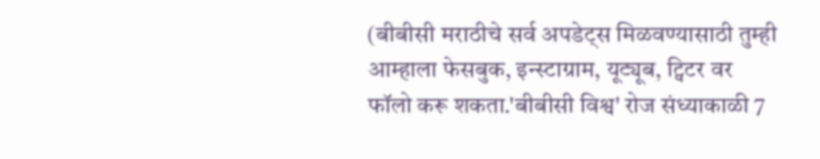(बीबीसी मराठीचे सर्व अपडेट्स मिळवण्यासाठी तुम्ही आम्हाला फेसबुक, इन्स्टाग्राम, यूट्यूब, ट्विटर वर फॉलो करू शकता.'बीबीसी विश्व' रोज संध्याकाळी 7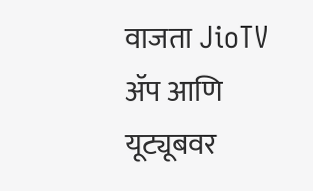वाजता JioTV ॲप आणि यूट्यूबवर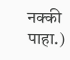नक्की पाहा.)